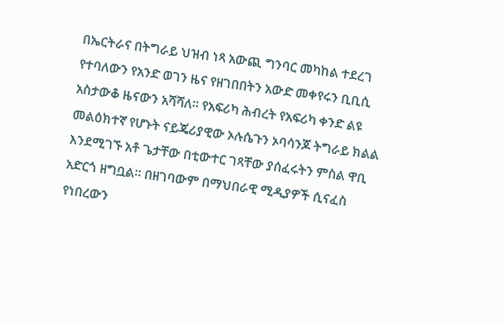በኤርትራና በትግራይ ህዝብ ነጻ አውጪ ግንባር መካከል ተደረገ የተባለውን የአንድ ወገን ዜና የዘገበበትን አውድ መቀየሩን ቢቢሲ አስታውቆ ዜናውን አሻሻለ። የአፍሪካ ሕብረት የአፍሪካ ቀንድ ልዩ መልዕክተኛ የሆኑት ናይጄሪያዊው ኦሉሴጉን ኦባሳንጆ ትግራይ ክልል እንደሚገኙ አቶ ጌታቸው በቲውተር ገጻቸው ያሰፈሩትን ምስል ዋቢ አድርጎ ዘግቧል። በዘገባውም በማህበራዊ ሚዲያዎች ሲናፈስ የነበረውን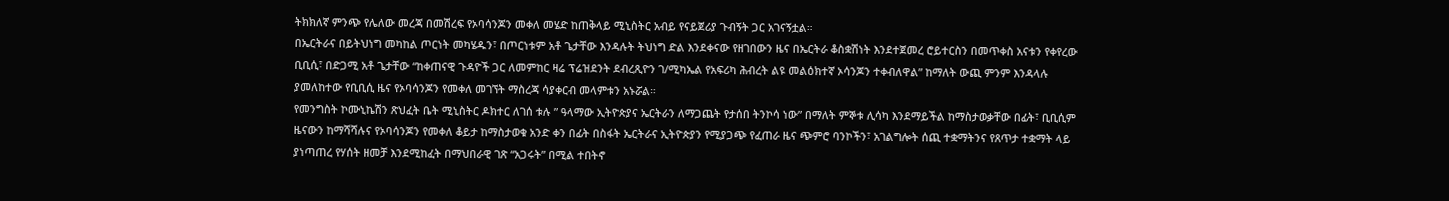ትክክለኛ ምንጭ የሌለው መረጃ በመሽረፍ የኦባሳንጆን መቀለ መሄድ ከጠቅላይ ሚኒስትር አብይ የናይጀሪያ ጉብኝት ጋር አገናኝቷል።
በኤርትራና በይትህነግ መካከል ጦርነት መካሄዱን፣ በጦርነቱም አቶ ጌታቸው እንዳሉት ትህነግ ድል እንደቀናው የዘገበውን ዜና በኤርትራ ቆስቋሽነት እንደተጀመረ ሮይተርስን በመጥቀስ አናቱን የቀየረው ቢቢሲ፣ በድጋሚ አቶ ጌታቸው “ከቀጠናዊ ጉዳዮች ጋር ለመምከር ዛሬ ፕሬዝደንት ደብረጺዮን ገ/ሚካኤል የአፍሪካ ሕብረት ልዩ መልዕክተኛ ኦሳንጆን ተቀብለዋል” ከማለት ውጪ ምንም እንዳላሉ ያመለከተው የቢቢሲ ዜና የኦባሳንጆን የመቀለ መገኘት ማስረጃ ሳያቀርብ መላምቱን አኑሯል።
የመንግስት ኮሙኒኬሽን ጽህፈት ቤት ሚኒስትር ዶክተር ለገሰ ቱሉ ” ዓላማው ኢትዮጵያና ኤርትራን ለማጋጨት የታሰበ ትንኮሳ ነው” በማለት ምኞቱ ሊሳካ እንደማይችል ከማስታወቃቸው በፊት፣ ቢቢሲም ዜናውን ከማሻሻሉና የኦባሳንጆን የመቀለ ቆይታ ከማስታወቁ አንድ ቀን በፊት በስፋት ኤርትራና ኢትዮጵያን የሚያጋጭ የፈጠራ ዜና ጭምሮ ባንኮችን፣ አገልግሎት ሰጪ ተቋማትንና የጸጥታ ተቋማት ላይ ያነጣጠረ የሃሰት ዘመቻ እንደሚከፈት በማህበራዊ ገጽ “አጋሩት” በሚል ተበትኖ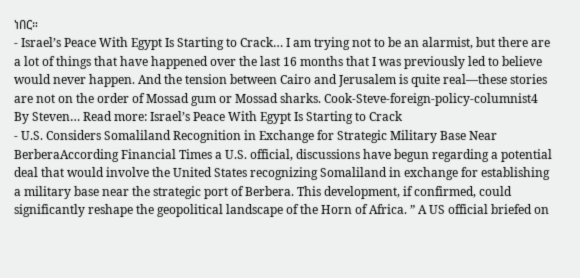ነበር።
- Israel’s Peace With Egypt Is Starting to Crack… I am trying not to be an alarmist, but there are a lot of things that have happened over the last 16 months that I was previously led to believe would never happen. And the tension between Cairo and Jerusalem is quite real—these stories are not on the order of Mossad gum or Mossad sharks. Cook-Steve-foreign-policy-columnist4 By Steven… Read more: Israel’s Peace With Egypt Is Starting to Crack
- U.S. Considers Somaliland Recognition in Exchange for Strategic Military Base Near BerberaAccording Financial Times a U.S. official, discussions have begun regarding a potential deal that would involve the United States recognizing Somaliland in exchange for establishing a military base near the strategic port of Berbera. This development, if confirmed, could significantly reshape the geopolitical landscape of the Horn of Africa. ” A US official briefed on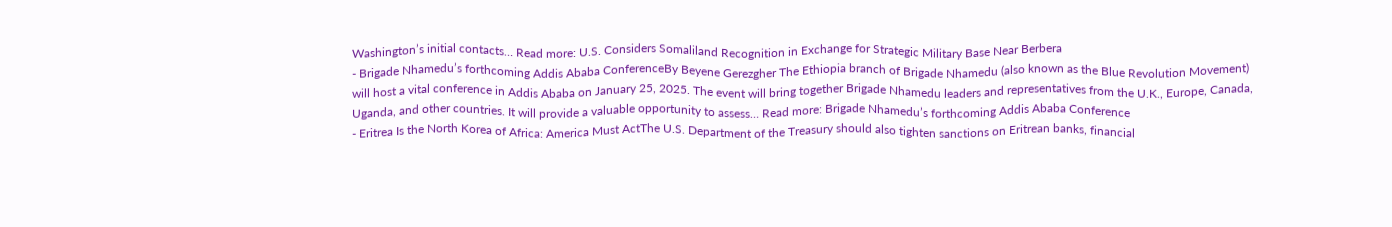Washington’s initial contacts… Read more: U.S. Considers Somaliland Recognition in Exchange for Strategic Military Base Near Berbera
- Brigade Nhamedu’s forthcoming Addis Ababa ConferenceBy Beyene Gerezgher The Ethiopia branch of Brigade Nhamedu (also known as the Blue Revolution Movement) will host a vital conference in Addis Ababa on January 25, 2025. The event will bring together Brigade Nhamedu leaders and representatives from the U.K., Europe, Canada, Uganda, and other countries. It will provide a valuable opportunity to assess… Read more: Brigade Nhamedu’s forthcoming Addis Ababa Conference
- Eritrea Is the North Korea of Africa: America Must ActThe U.S. Department of the Treasury should also tighten sanctions on Eritrean banks, financial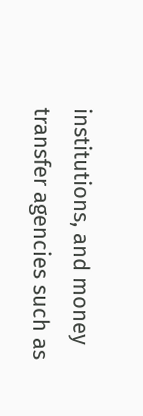institutions, and money transfer agencies such as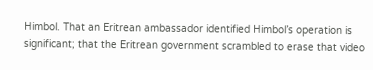Himbol. That an Eritrean ambassador identified Himbol’s operation is significant; that the Eritrean government scrambled to erase that video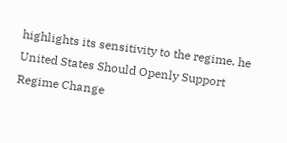highlights its sensitivity to the regime. he United States Should Openly Support Regime Change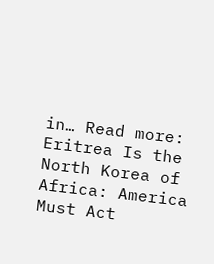in… Read more: Eritrea Is the North Korea of Africa: America Must Act